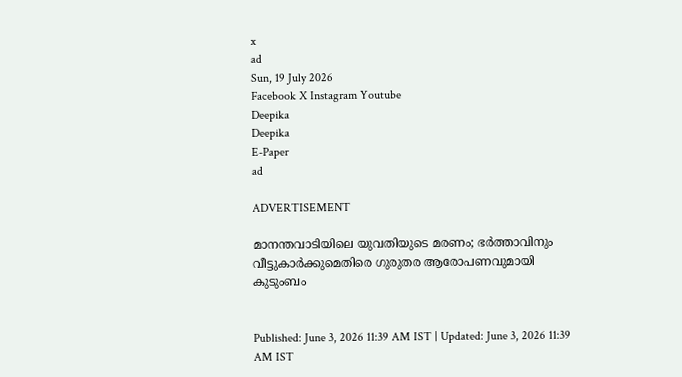x
ad
Sun, 19 July 2026
Facebook X Instagram Youtube
Deepika
Deepika
E-Paper
ad

ADVERTISEMENT

മാനന്തവാടിയിലെ യുവതിയുടെ മരണം; ഭർത്താവിനും വീട്ടുകാർക്കുമെതിരെ ഗുരുതര ആരോപണവുമായി കുടുംബം


Published: June 3, 2026 11:39 AM IST | Updated: June 3, 2026 11:39 AM IST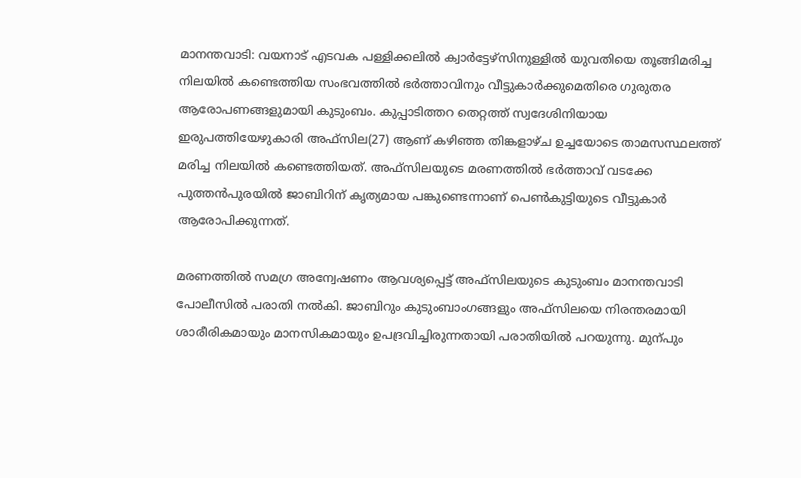മാനന്തവാടി: വയനാട് എടവക പള്ളിക്കലിൽ ക്വാർട്ടേഴ്‌സിനുള്ളിൽ യുവതിയെ തൂങ്ങിമരിച്ച നിലയിൽ കണ്ടെത്തിയ സംഭവത്തിൽ ഭർത്താവിനും വീട്ടുകാർക്കുമെതിരെ ഗുരുതര ആരോപണങ്ങളുമായി കുടുംബം. കുപ്പാടിത്തറ തെറ്റത്ത് സ്വദേശിനിയായ ഇരുപത്തിയേഴുകാരി അഫ്‌സില(27) ആണ് കഴിഞ്ഞ തിങ്കളാഴ്ച ഉച്ചയോടെ താമസസ്ഥലത്ത് മരിച്ച നിലയിൽ കണ്ടെത്തിയത്. അഫ്‌സിലയുടെ മരണത്തിൽ ഭർത്താവ് വടക്കേ പുത്തൻപുരയിൽ ജാബിറിന് കൃത്യമായ പങ്കുണ്ടെന്നാണ് പെൺകുട്ടിയുടെ വീട്ടുകാർ ആരോപിക്കുന്നത്.

മരണത്തിൽ സമഗ്ര അന്വേഷണം ആവശ്യപ്പെട്ട് അഫ്സിലയുടെ കുടുംബം മാനന്തവാടി പോലീസിൽ പരാതി നൽകി. ജാബിറും കുടുംബാംഗങ്ങളും അഫ്‌സിലയെ നിരന്തരമായി ശാരീരികമായും മാനസികമായും ഉപദ്രവിച്ചിരുന്നതായി പരാതിയിൽ പറയുന്നു. മുന്പും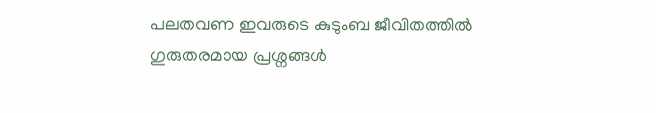പലതവണ ഇവരുടെ കുടുംബ ജീവിതത്തിൽ ഗുരുതരമായ പ്രശ്നങ്ങൾ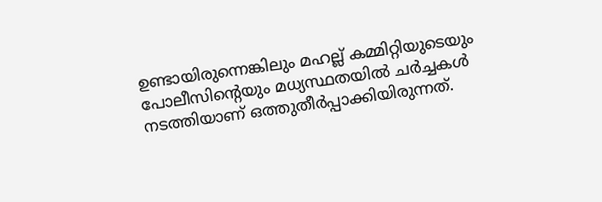ഉണ്ടായിരുന്നെങ്കിലും മഹല്ല് കമ്മിറ്റിയുടെയും പോലീസിന്‍റെയും മധ്യസ്ഥതയിൽ ചർച്ചകൾ നടത്തിയാണ് ഒത്തുതീർപ്പാക്കിയിരുന്നത്.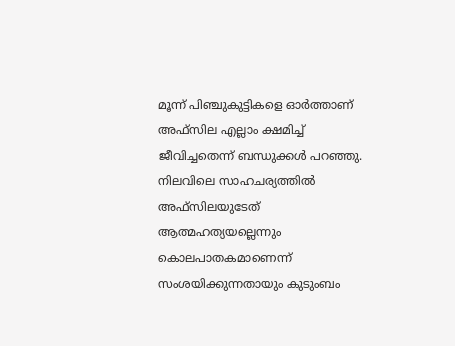മൂന്ന് പിഞ്ചുകുട്ടികളെ ഓർത്താണ് അഫ്‌സില എല്ലാം ക്ഷമിച്ച് ജീവിച്ചതെന്ന് ബന്ധുക്കൾ പറഞ്ഞു. നിലവിലെ സാഹചര്യത്തിൽ അഫ്‌സിലയുടേത് ആത്മഹത്യയല്ലെന്നും കൊലപാതകമാണെന്ന് സംശയിക്കുന്നതായും കുടുംബം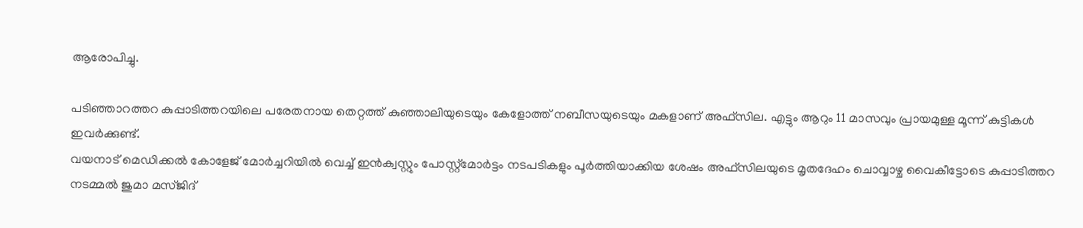ആരോപിച്ചു.

പടിഞ്ഞാറത്തറ കുപ്പാടിത്തറയിലെ പരേതനായ തെറ്റത്ത് കുഞ്ഞാലിയുടെയും കേളോത്ത് നബീസയുടെയും മകളാണ് അഫ്‌സില. എട്ടും ആറും 11 മാസവും പ്രായമുള്ള മൂന്ന് കുട്ടികൾ ഇവർക്കുണ്ട്.
വയനാട് മെഡിക്കൽ കോളേജ് മോർച്ചറിയിൽ വെച്ച് ഇൻക്വസ്റ്റും പോസ്റ്റ്‌മോർട്ടം നടപടികളും പൂർത്തിയാക്കിയ ശേഷം അഫ്‌സിലയുടെ മൃതദേഹം ചൊവ്വാഴ്ച വൈകീട്ടോടെ കുപ്പാടിത്തറ നടമ്മൽ ജുമാ മസ്ജിദ്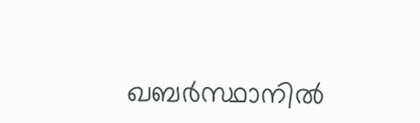ഖബർസ്ഥാനിൽ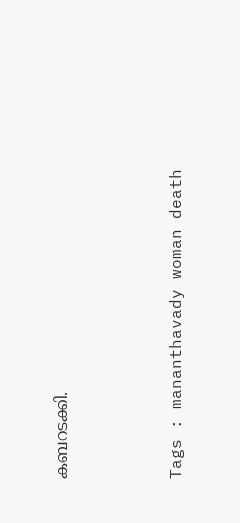കബറടക്കി.





Tags : mananthavady woman death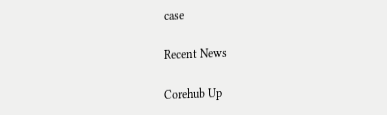case

Recent News

Corehub Up